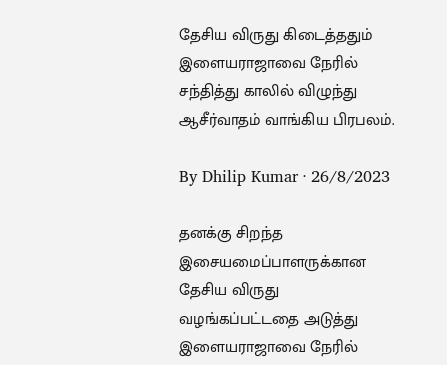தேசிய விருது கிடைத்ததும் இளையராஜாவை நேரில் சந்தித்து காலில் விழுந்து ஆசீர்வாதம் வாங்கிய பிரபலம்.

By Dhilip Kumar · 26/8/2023

தனக்கு சிறந்த இசையமைப்பாளருக்கான தேசிய விருது வழங்கப்பட்டதை அடுத்து இளையராஜாவை நேரில்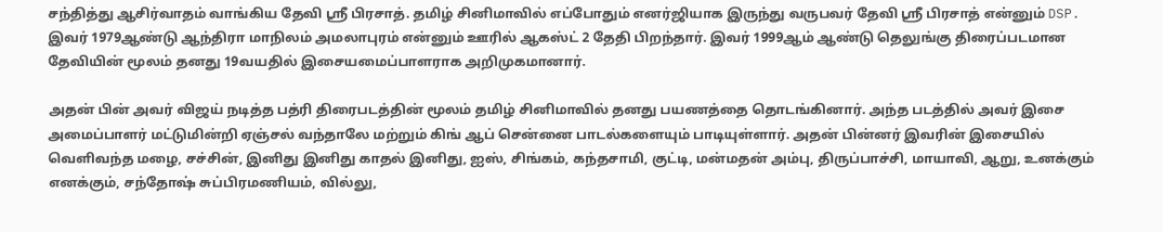சந்தித்து ஆசிர்வாதம் வாங்கிய தேவி ஸ்ரீ பிரசாத். தமிழ் சினிமாவில் எப்போதும் எனர்ஜியாக இருந்து வருபவர் தேவி ஸ்ரீ பிரசாத் என்னும் DSP.  இவர் 1979ஆண்டு ஆந்திரா மாநிலம் அமலாபுரம் என்னும் ஊரில் ஆகஸ்ட் 2 தேதி பிறந்தார். இவர் 1999ஆம் ஆண்டு தெலுங்கு திரைப்படமான தேவியின் மூலம் தனது 19வயதில் இசையமைப்பாளராக அறிமுகமானார்.

அதன் பின் அவர் விஜய் நடித்த பத்ரி திரைபடத்தின் மூலம் தமிழ் சினிமாவில் தனது பயணத்தை தொடங்கினார். அந்த படத்தில் அவர் இசை அமைப்பாளர் மட்டுமின்றி ஏஞ்சல் வந்தாலே மற்றும் கிங் ஆப் சென்னை பாடல்களையும் பாடியுள்ளார். அதன் பின்னர் இவரின் இசையில் வெளிவந்த மழை, சச்சின், இனிது இனிது காதல் இனிது, ஐஸ், சிங்கம், கந்தசாமி, குட்டி, மன்மதன் அம்பு, திருப்பாச்சி, மாயாவி, ஆறு, உனக்கும் எனக்கும், சந்தோஷ் சுப்பிரமணியம், வில்லு,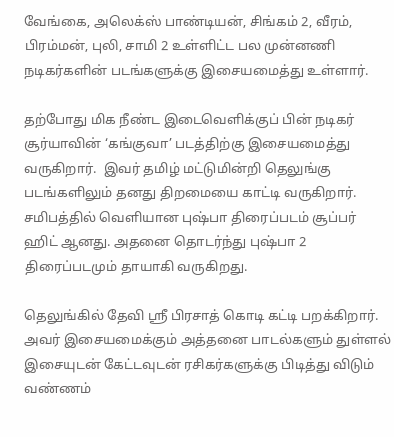வேங்கை, அலெக்ஸ் பாண்டியன், சிங்கம் 2, வீரம், பிரம்மன், புலி, சாமி 2 உள்ளிட்ட பல முன்னணி நடிகர்களின் படங்களுக்கு இசையமைத்து உள்ளார்.

தற்போது மிக நீண்ட இடைவெளிக்குப் பின் நடிகர் சூர்யாவின் ‘கங்குவா’ படத்திற்கு இசையமைத்து வருகிறார்.  இவர் தமிழ் மட்டுமின்றி தெலுங்கு படங்களிலும் தனது திறமையை காட்டி வருகிறார். சமிபத்தில் வெளியான புஷ்பா திரைப்படம் சூப்பர் ஹிட் ஆனது. அதனை தொடர்ந்து புஷ்பா 2 திரைப்படமும் தாயாகி வருகிறது.

தெலுங்கில் தேவி ஸ்ரீ பிரசாத் கொடி கட்டி பறக்கிறார். அவர் இசையமைக்கும் அத்தனை பாடல்களும் துள்ளல் இசையுடன் கேட்டவுடன் ரசிகர்களுக்கு பிடித்து விடும் வண்ணம்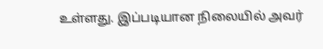உள்ளது. இப்படியான நிலையில் அவர்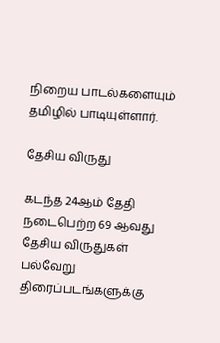நிறைய பாடல்களையும் தமிழில் பாடியுள்ளார்.

தேசிய விருது

கடந்த 24ஆம் தேதி நடைபெற்ற 69 ஆவது தேசிய விருதுகள் பல்வேறு திரைப்படங்களுக்கு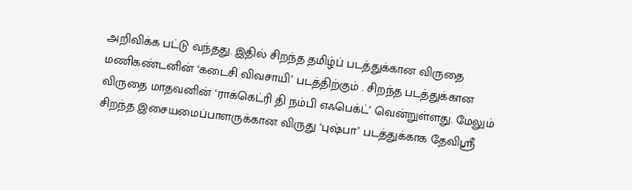அறிவிக்க பட்டு வந்தது. இதில் சிறந்த தமிழ்ப் படத்துக்கான விருதை மணிகண்டனின் ‘கடைசி விவசாயி’ படத்திற்கும் . சிறந்த படத்துக்கான விருதை மாதவனின் ‘ராக்கெட்ரி தி நம்பி எஃபெக்ட்’ வென்றுள்ளது. மேலும் சிறந்த இசையமைப்பாளருக்கான விருது ‘புஷ்பா’ படத்துக்காக தேவிஸ்ரீ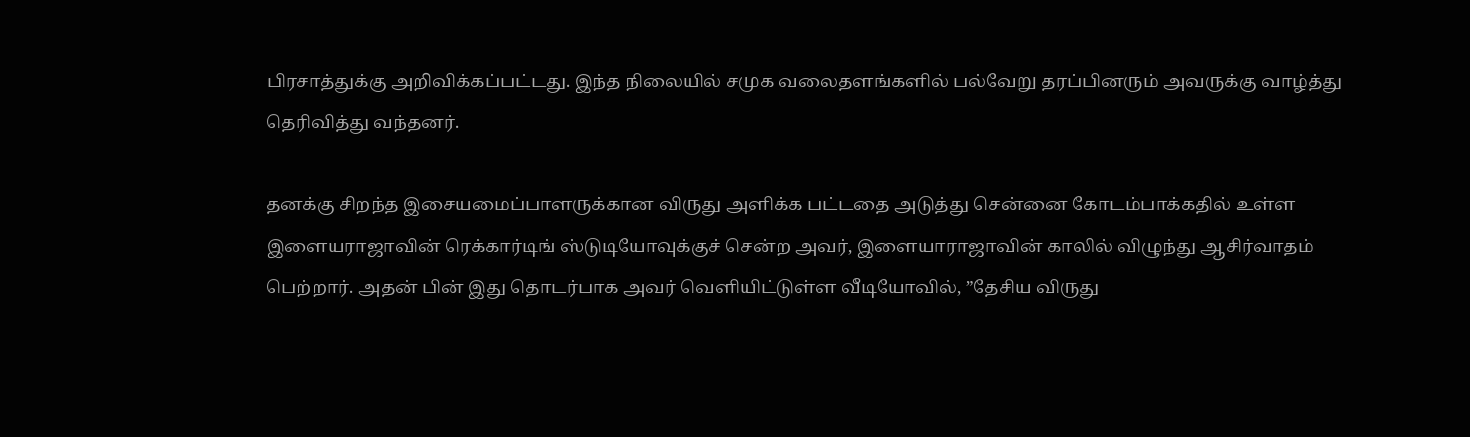பிரசாத்துக்கு அறிவிக்கப்பட்டது. இந்த நிலையில் சமுக வலைதளங்களில் பல்வேறு தரப்பினரும் அவருக்கு வாழ்த்து தெரிவித்து வந்தனர்.

தனக்கு சிறந்த இசையமைப்பாளருக்கான விருது அளிக்க பட்டதை அடுத்து சென்னை கோடம்பாக்கதில் உள்ள இளையராஜாவின் ரெக்கார்டிங் ஸ்டுடியோவுக்குச் சென்ற அவர், இளையாராஜாவின் காலில் விழுந்து ஆசிர்வாதம் பெற்றார். அதன் பின் இது தொடர்பாக அவர் வெளியிட்டுள்ள வீடியோவில், ”தேசிய விருது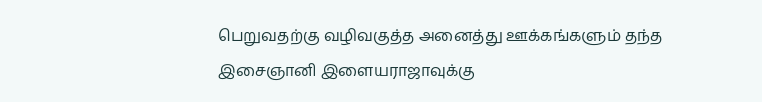பெறுவதற்கு வழிவகுத்த அனைத்து ஊக்கங்களும் தந்த இசைஞானி இளையராஜாவுக்கு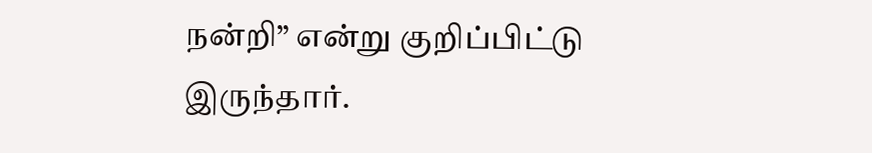நன்றி” என்று குறிப்பிட்டு இருந்தார்.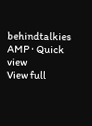behindtalkies AMP · Quick view
View full